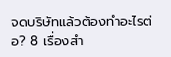จดบริษัทแล้วต้องทำอะไรต่อ? 8 เรื่องสำ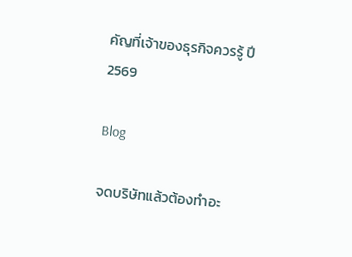คัญที่เจ้าของธุรกิจควรรู้ ปี 2569

Blog

จดบริษัทแล้วต้องทำอะ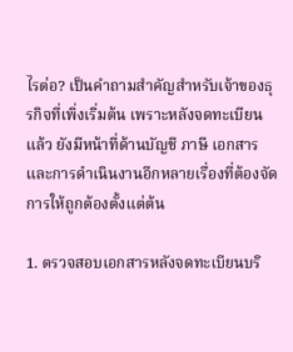ไรต่อ? เป็นคำถามสำคัญสำหรับเจ้าของธุรกิจที่เพิ่งเริ่มต้น เพราะหลังจดทะเบียนแล้ว ยังมีหน้าที่ด้านบัญชี ภาษี เอกสาร และการดำเนินงานอีกหลายเรื่องที่ต้องจัดการให้ถูกต้องตั้งแต่ต้น

1. ตรวจสอบเอกสารหลังจดทะเบียนบริ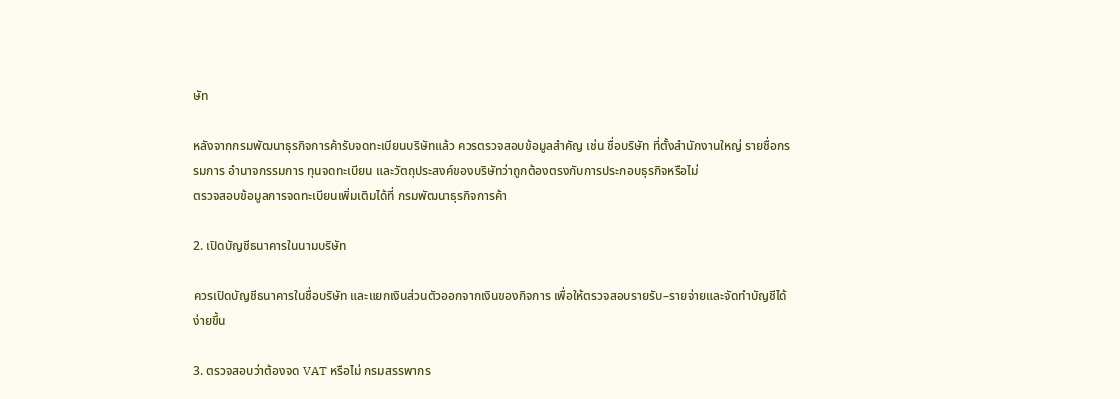ษัท

หลังจากกรมพัฒนาธุรกิจการค้ารับจดทะเบียนบริษัทแล้ว ควรตรวจสอบข้อมูลสำคัญ เช่น ชื่อบริษัท ที่ตั้งสำนักงานใหญ่ รายชื่อกรรมการ อำนาจกรรมการ ทุนจดทะเบียน และวัตถุประสงค์ของบริษัทว่าถูกต้องตรงกับการประกอบธุรกิจหรือไม่
ตรวจสอบข้อมูลการจดทะเบียนเพิ่มเติมได้ที่ กรมพัฒนาธุรกิจการค้า

2. เปิดบัญชีธนาคารในนามบริษัท

ควรเปิดบัญชีธนาคารในชื่อบริษัท และแยกเงินส่วนตัวออกจากเงินของกิจการ เพื่อให้ตรวจสอบรายรับ–รายจ่ายและจัดทำบัญชีได้ง่ายขึ้น

3. ตรวจสอบว่าต้องจด VAT หรือไม่ กรมสรรพากร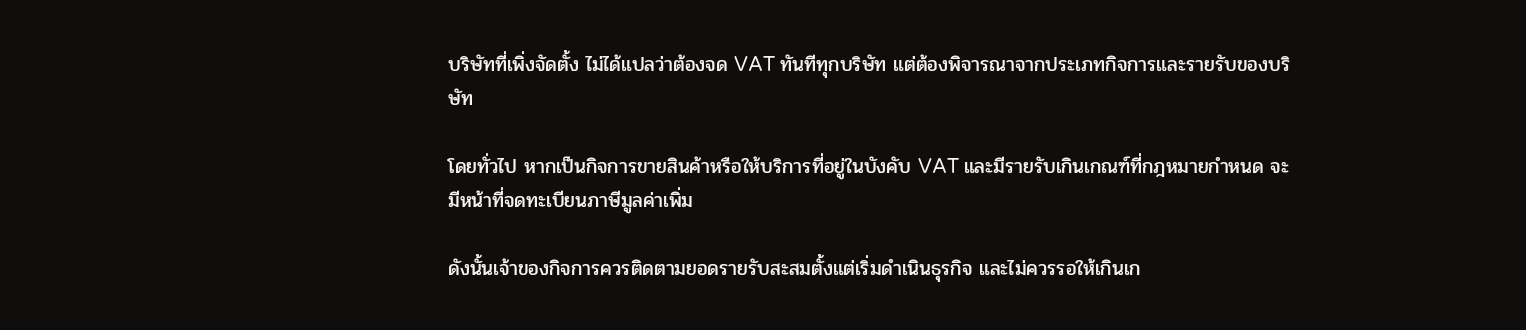บริษัทที่เพิ่งจัดตั้ง ไม่ได้แปลว่าต้องจด VAT ทันทีทุกบริษัท แต่ต้องพิจารณาจากประเภทกิจการและรายรับของบริษัท

โดยทั่วไป หากเป็นกิจการขายสินค้าหรือให้บริการที่อยู่ในบังคับ VAT และมีรายรับเกินเกณฑ์ที่กฎหมายกำหนด จะมีหน้าที่จดทะเบียนภาษีมูลค่าเพิ่ม

ดังนั้นเจ้าของกิจการควรติดตามยอดรายรับสะสมตั้งแต่เริ่มดำเนินธุรกิจ และไม่ควรรอให้เกินเก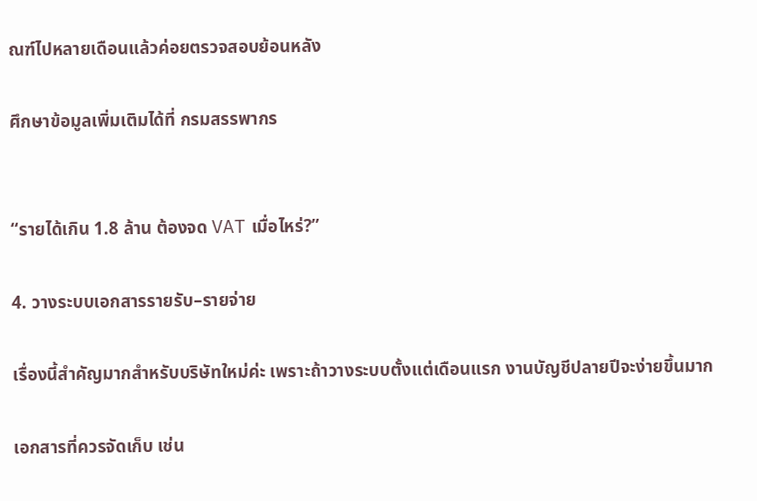ณฑ์ไปหลายเดือนแล้วค่อยตรวจสอบย้อนหลัง

ศึกษาข้อมูลเพิ่มเติมได้ที่ กรมสรรพากร


“รายได้เกิน 1.8 ล้าน ต้องจด VAT เมื่อไหร่?”

4. วางระบบเอกสารรายรับ–รายจ่าย

เรื่องนี้สำคัญมากสำหรับบริษัทใหม่ค่ะ เพราะถ้าวางระบบตั้งแต่เดือนแรก งานบัญชีปลายปีจะง่ายขึ้นมาก

เอกสารที่ควรจัดเก็บ เช่น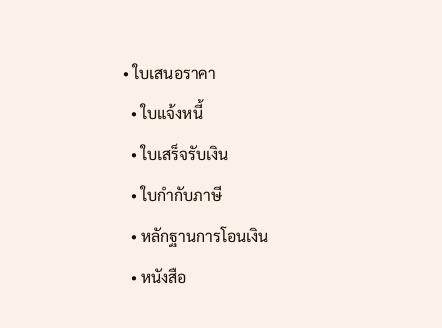• ใบเสนอราคา
  • ใบแจ้งหนี้
  • ใบเสร็จรับเงิน
  • ใบกำกับภาษี
  • หลักฐานการโอนเงิน
  • หนังสือ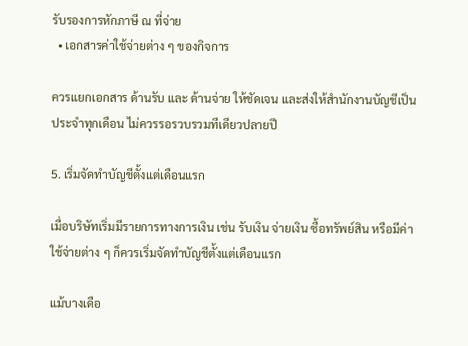รับรองการหักภาษี ณ ที่จ่าย
  • เอกสารค่าใช้จ่ายต่าง ๆ ของกิจการ

ควรแยกเอกสาร ด้านรับ และ ด้านจ่าย ให้ชัดเจน และส่งให้สำนักงานบัญชีเป็นประจำทุกเดือน ไม่ควรรอรวบรวมทีเดียวปลายปี

5. เริ่มจัดทำบัญชีตั้งแต่เดือนแรก

เมื่อบริษัทเริ่มมีรายการทางการเงิน เช่น รับเงิน จ่ายเงิน ซื้อทรัพย์สิน หรือมีค่าใช้จ่ายต่าง ๆ ก็ควรเริ่มจัดทำบัญชีตั้งแต่เดือนแรก

แม้บางเดือ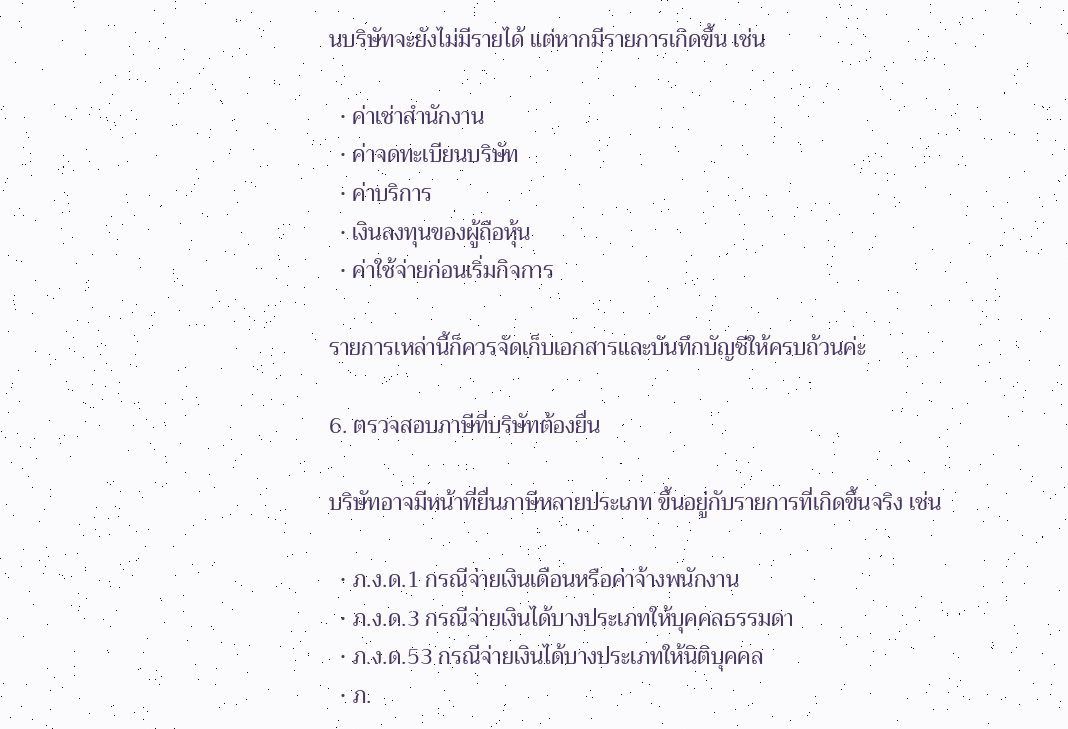นบริษัทจะยังไม่มีรายได้ แต่หากมีรายการเกิดขึ้น เช่น

  • ค่าเช่าสำนักงาน
  • ค่าจดทะเบียนบริษัท
  • ค่าบริการ
  • เงินลงทุนของผู้ถือหุ้น
  • ค่าใช้จ่ายก่อนเริ่มกิจการ

รายการเหล่านี้ก็ควรจัดเก็บเอกสารและบันทึกบัญชีให้ครบถ้วนค่ะ

6. ตรวจสอบภาษีที่บริษัทต้องยื่น

บริษัทอาจมีหน้าที่ยื่นภาษีหลายประเภท ขึ้นอยู่กับรายการที่เกิดขึ้นจริง เช่น

  • ภ.ง.ด.1 กรณีจ่ายเงินเดือนหรือค่าจ้างพนักงาน
  • ภ.ง.ด.3 กรณีจ่ายเงินได้บางประเภทให้บุคคลธรรมดา
  • ภ.ง.ด.53 กรณีจ่ายเงินได้บางประเภทให้นิติบุคคล
  • ภ.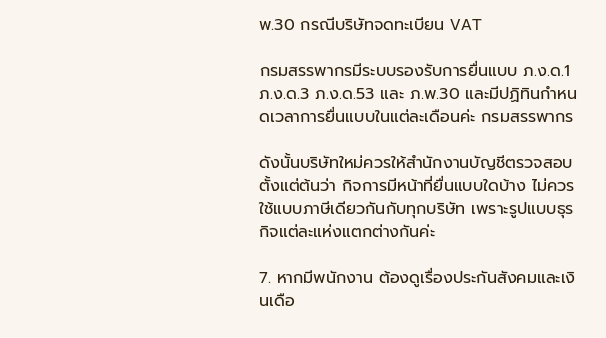พ.30 กรณีบริษัทจดทะเบียน VAT

กรมสรรพากรมีระบบรองรับการยื่นแบบ ภ.ง.ด.1 ภ.ง.ด.3 ภ.ง.ด.53 และ ภ.พ.30 และมีปฏิทินกำหนดเวลาการยื่นแบบในแต่ละเดือนค่ะ กรมสรรพากร

ดังนั้นบริษัทใหม่ควรให้สำนักงานบัญชีตรวจสอบตั้งแต่ต้นว่า กิจการมีหน้าที่ยื่นแบบใดบ้าง ไม่ควรใช้แบบภาษีเดียวกันกับทุกบริษัท เพราะรูปแบบธุรกิจแต่ละแห่งแตกต่างกันค่ะ

7. หากมีพนักงาน ต้องดูเรื่องประกันสังคมและเงินเดือ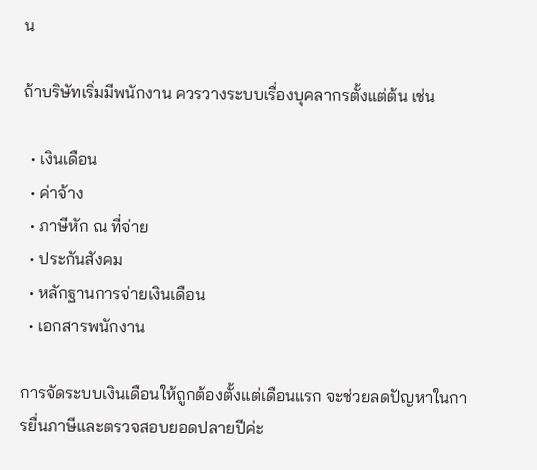น

ถ้าบริษัทเริ่มมีพนักงาน ควรวางระบบเรื่องบุคลากรตั้งแต่ต้น เช่น

  • เงินเดือน
  • ค่าจ้าง
  • ภาษีหัก ณ ที่จ่าย
  • ประกันสังคม
  • หลักฐานการจ่ายเงินเดือน
  • เอกสารพนักงาน

การจัดระบบเงินเดือนให้ถูกต้องตั้งแต่เดือนแรก จะช่วยลดปัญหาในการยื่นภาษีและตรวจสอบยอดปลายปีค่ะ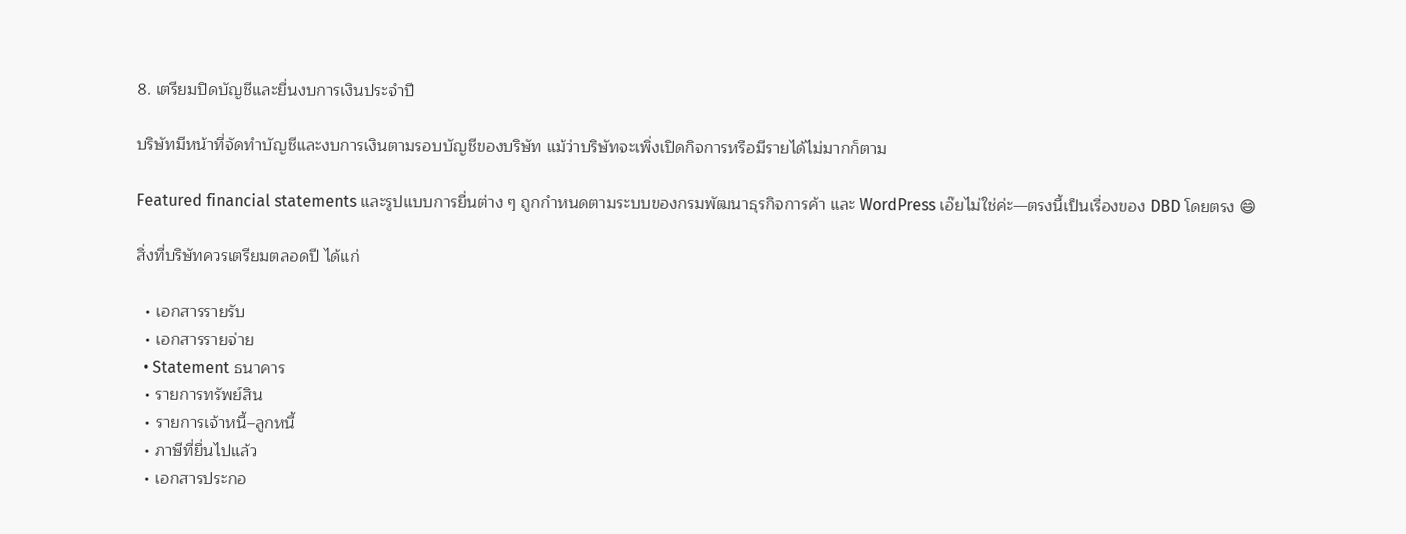8. เตรียมปิดบัญชีและยื่นงบการเงินประจำปี

บริษัทมีหน้าที่จัดทำบัญชีและงบการเงินตามรอบบัญชีของบริษัท แม้ว่าบริษัทจะเพิ่งเปิดกิจการหรือมีรายได้ไม่มากก็ตาม

Featured financial statements และรูปแบบการยื่นต่าง ๆ ถูกกำหนดตามระบบของกรมพัฒนาธุรกิจการค้า และ WordPress เอ๊ยไม่ใช่ค่ะ—ตรงนี้เป็นเรื่องของ DBD โดยตรง 😄

สิ่งที่บริษัทควรเตรียมตลอดปี ได้แก่

  • เอกสารรายรับ
  • เอกสารรายจ่าย
  • Statement ธนาคาร
  • รายการทรัพย์สิน
  • รายการเจ้าหนี้–ลูกหนี้
  • ภาษีที่ยื่นไปแล้ว
  • เอกสารประกอ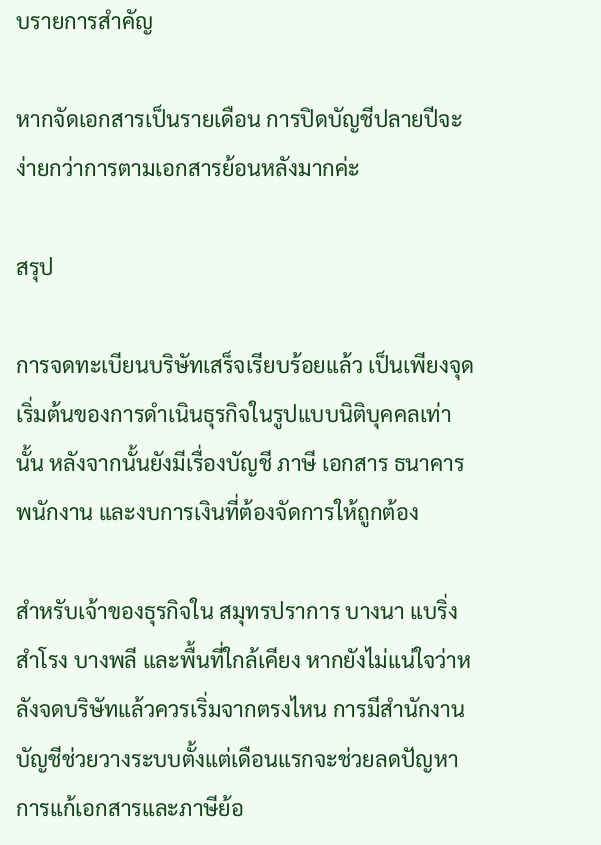บรายการสำคัญ

หากจัดเอกสารเป็นรายเดือน การปิดบัญชีปลายปีจะง่ายกว่าการตามเอกสารย้อนหลังมากค่ะ

สรุป

การจดทะเบียนบริษัทเสร็จเรียบร้อยแล้ว เป็นเพียงจุดเริ่มต้นของการดำเนินธุรกิจในรูปแบบนิติบุคคลเท่านั้น หลังจากนั้นยังมีเรื่องบัญชี ภาษี เอกสาร ธนาคาร พนักงาน และงบการเงินที่ต้องจัดการให้ถูกต้อง

สำหรับเจ้าของธุรกิจใน สมุทรปราการ บางนา แบริ่ง สำโรง บางพลี และพื้นที่ใกล้เคียง หากยังไม่แน่ใจว่าหลังจดบริษัทแล้วควรเริ่มจากตรงไหน การมีสำนักงานบัญชีช่วยวางระบบตั้งแต่เดือนแรกจะช่วยลดปัญหาการแก้เอกสารและภาษีย้อ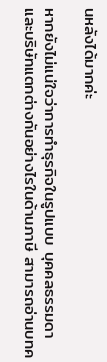นหลังได้มากค่ะ

หากยังไม่แน่ใจว่าการทำธุรกิจในรูปแบบ บุคคลธรรมดาและบริษัทแตกต่างกันอย่างไรในด้านภาษี สามารถอ่านบทค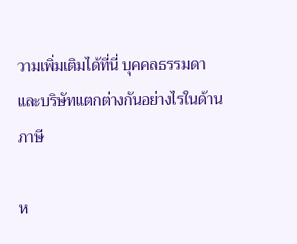วามเพิ่มเติมได้ที่นี่ บุคคลธรรมดาและบริษัทแตกต่างกันอย่างไรในด้านภาษี

ห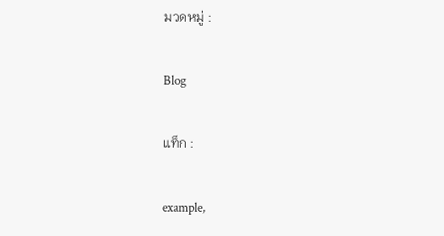มวดหมู่ :

Blog

แท็ก :

example,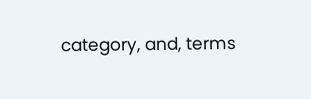category, and, terms